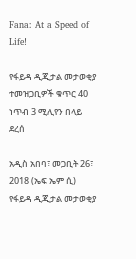Fana: At a Speed of Life!

የፋይዳ ዲጂታል መታወቂያ ተመዝጋቢዎች ቁጥር 40 ነጥብ 3 ሚሊየን በላይ ደረሰ

አዲስ አበባ፣ መጋቢት 26፣ 2018 (ኤፍ ኤም ሲ) የፋይዳ ዲጂታል መታወቂያ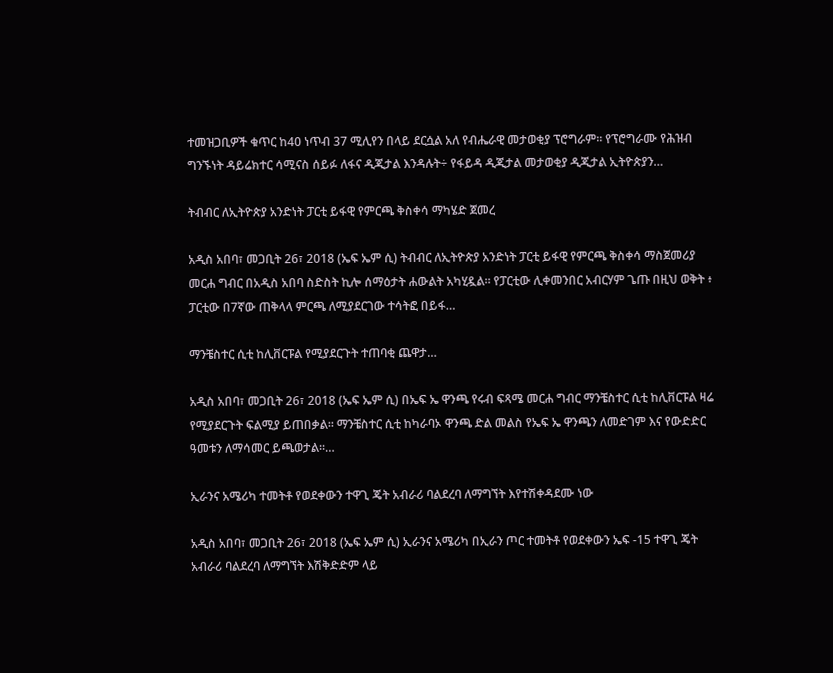ተመዝጋቢዎች ቁጥር ከ40 ነጥብ 37 ሚሊየን በላይ ደርሷል አለ የብሔራዊ መታወቂያ ፕሮግራም፡፡ የፕሮግራሙ የሕዝብ ግንኙነት ዳይሬክተር ሳሚናስ ሰይፉ ለፋና ዲጂታል እንዳሉት÷ የፋይዳ ዲጂታል መታወቂያ ዲጂታል ኢትዮጵያን…

ትብብር ለኢትዮጵያ አንድነት ፓርቲ ይፋዊ የምርጫ ቅስቀሳ ማካሄድ ጀመረ

አዲስ አበባ፣ መጋቢት 26፣ 2018 (ኤፍ ኤም ሲ) ትብብር ለኢትዮጵያ አንድነት ፓርቲ ይፋዊ የምርጫ ቅስቀሳ ማስጀመሪያ መርሐ ግብር በአዲስ አበባ ስድስት ኪሎ ሰማዕታት ሐውልት አካሂዷል። የፓርቲው ሊቀመንበር አብርሃም ጌጡ በዚህ ወቅት ፥ ፓርቲው በ7ኛው ጠቅላላ ምርጫ ለሚያደርገው ተሳትፎ በይፋ…

ማንቼስተር ሲቲ ከሊቨርፑል የሚያደርጉት ተጠባቂ ጨዋታ…

አዲስ አበባ፣ መጋቢት 26፣ 2018 (ኤፍ ኤም ሲ) በኤፍ ኤ ዋንጫ የሩብ ፍጻሜ መርሐ ግብር ማንቼስተር ሲቲ ከሊቨርፑል ዛሬ የሚያደርጉት ፍልሚያ ይጠበቃል፡፡ ማንቼስተር ሲቲ ከካራባኦ ዋንጫ ድል መልስ የኤፍ ኤ ዋንጫን ለመድገም እና የውድድር ዓመቱን ለማሳመር ይጫወታል፡፡…

ኢራንና አሜሪካ ተመትቶ የወደቀውን ተዋጊ ጄት አብራሪ ባልደረባ ለማግኘት እየተሽቀዳደሙ ነው

አዲስ አበባ፣ መጋቢት 26፣ 2018 (ኤፍ ኤም ሲ) ኢራንና አሜሪካ በኢራን ጦር ተመትቶ የወደቀውን ኤፍ -15 ተዋጊ ጄት አብራሪ ባልደረባ ለማግኘት እሽቅድድም ላይ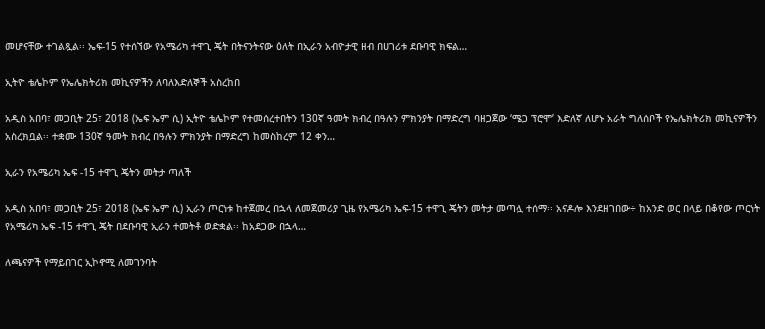መሆናቸው ተገልጿል፡፡ ኤፍ-15 የተሰኘው የአሜሪካ ተዋጊ ጄት በትናንትናው ዕለት በኢራን አብዮታዊ ዘብ በሀገሪቱ ደቡባዊ ክፍል…

ኢትዮ ቴሌኮም የኤሌክትሪክ መኪናዎችን ለባለእድለኞች አስረከበ

አዲስ አበባ፣ መጋቢት 25፣ 2018 (ኤፍ ኤም ሲ) ኢትዮ ቴሌኮም የተመሰረተበትን 130ኛ ዓመት ክብረ በዓሉን ምክንያት በማድረግ ባዘጋጀው ‘ሜጋ ፕሮሞ’ እድለኛ ለሆኑ አራት ግለሰቦች የኤሌክትሪክ መኪናዎችን አስረክቧል፡፡ ተቋሙ 130ኛ ዓመት ክብረ በዓሉን ምክንያት በማድረግ ከመስከረም 12 ቀን…

ኢራን የአሜሪካ ኤፍ -15 ተዋጊ ጄትን መትታ ጣለች

አዲስ አበባ፣ መጋቢት 25፣ 2018 (ኤፍ ኤም ሲ) ኢራን ጦርነቱ ከተጀመረ በኋላ ለመጀመሪያ ጊዜ የአሜሪካ ኤፍ-15 ተዋጊ ጄትን መትታ መጣሏ ተሰማ፡፡ አናዶሎ እንደዘገበው÷ ከአንድ ወር በላይ በቆየው ጦርነት የአሜሪካ ኤፍ -15 ተዋጊ ጄት በደቡባዊ ኢራን ተመትቶ ወድቋል፡፡ ከአደጋው በኋላ…

ለጫናዎች የማይበገር ኢኮኖሚ ለመገንባት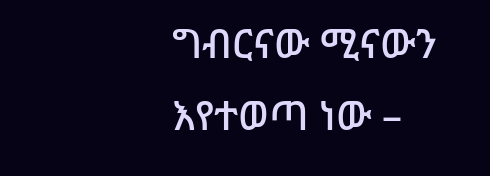ግብርናው ሚናውን እየተወጣ ነው –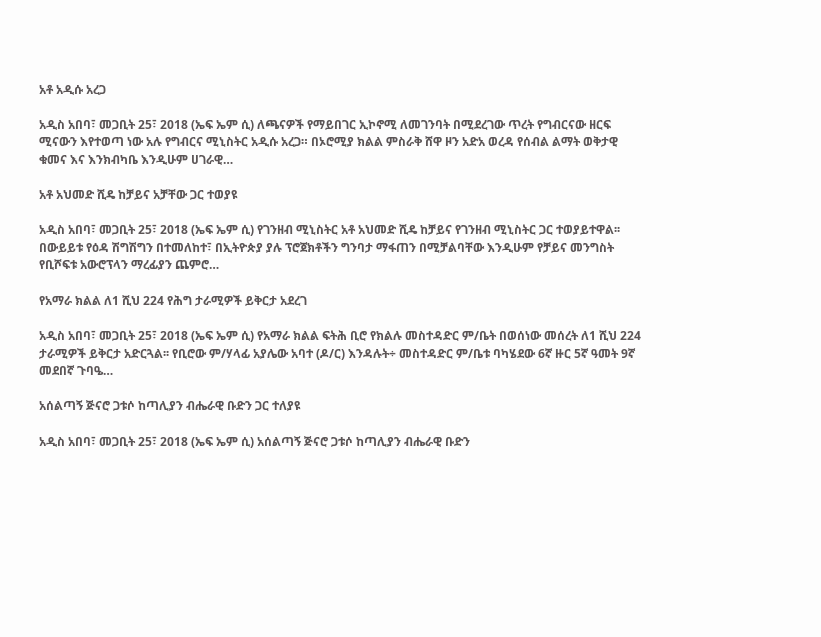አቶ አዲሱ አረጋ

አዲስ አበባ፣ መጋቢት 25፣ 2018 (ኤፍ ኤም ሲ) ለጫናዎች የማይበገር ኢኮኖሚ ለመገንባት በሚደረገው ጥረት የግብርናው ዘርፍ ሚናውን እየተወጣ ነው አሉ የግብርና ሚኒስትር አዲሱ አረጋ። በኦሮሚያ ክልል ምስራቅ ሸዋ ዞን አድአ ወረዳ የሰብል ልማት ወቅታዊ ቁመና እና እንክብካቤ እንዲሁም ሀገራዊ…

አቶ አህመድ ሺዴ ከቻይና አቻቸው ጋር ተወያዩ

አዲስ አበባ፣ መጋቢት 25፣ 2018 (ኤፍ ኤም ሲ) የገንዘብ ሚኒስትር አቶ አህመድ ሺዴ ከቻይና የገንዘብ ሚኒስትር ጋር ተወያይተዋል፡፡ በውይይቱ የዕዳ ሽግሽግን በተመለከተ፣ በኢትዮጵያ ያሉ ፕሮጀክቶችን ግንባታ ማፋጠን በሚቻልባቸው እንዲሁም የቻይና መንግስት የቢሾፍቱ አውሮፕላን ማረፊያን ጨምሮ…

የአማራ ክልል ለ1 ሺህ 224 የሕግ ታራሚዎች ይቅርታ አደረገ

አዲስ አበባ፣ መጋቢት 25፣ 2018 (ኤፍ ኤም ሲ) የአማራ ክልል ፍትሕ ቢሮ የክልሉ መስተዳድር ም/ቤት በወሰነው መሰረት ለ1 ሺህ 224 ታራሚዎች ይቅርታ አድርጓል፡፡ የቢሮው ም/ሃላፊ አያሌው አባተ (ዶ/ር) እንዳሉት÷ መስተዳድር ም/ቤቱ ባካሄደው 6ኛ ዙር 5ኛ ዓመት 9ኛ መደበኛ ጉባዔ…

አሰልጣኝ ጅናሮ ጋቱሶ ከጣሊያን ብሔራዊ ቡድን ጋር ተለያዩ

አዲስ አበባ፣ መጋቢት 25፣ 2018 (ኤፍ ኤም ሲ) አሰልጣኝ ጅናሮ ጋቱሶ ከጣሊያን ብሔራዊ ቡድን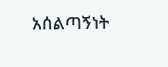አሰልጣኝነት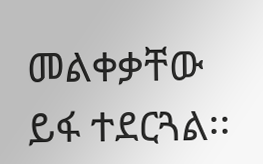መልቀቃቸው ይፋ ተደርጓል፡፡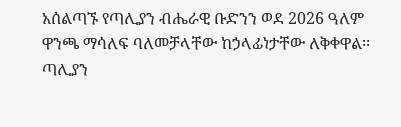አሰልጣኙ የጣሊያን ብሔራዊ ቡድንን ወደ 2026 ዓለም ዋንጫ ማሳለፍ ባለመቻላቸው ከኃላፊነታቸው ለቅቀዋል፡፡ ጣሊያን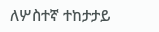ለሦስተኛ ተከታታይ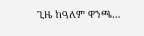ጊዜ ከዓለም ዋንጫ…